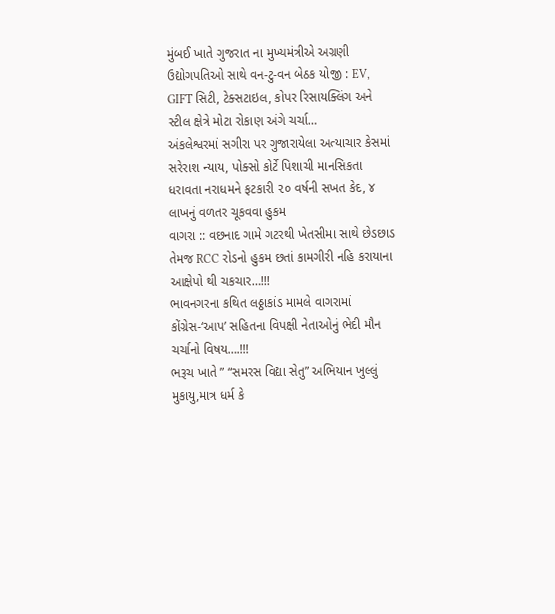મુંબઈ ખાતે ગુજરાત ના મુખ્યમંત્રીએ અગ્રણી ઉદ્યોગપતિઓ સાથે વન-ટુ-વન બેઠક યોજી : EV, GIFT સિટી, ટેક્સટાઇલ, કોપર રિસાયક્લિંગ અને સ્ટીલ ક્ષેત્રે મોટા રોકાણ અંગે ચર્ચા…
અંકલેશ્વરમાં સગીરા પર ગુજારાયેલા અત્યાચાર કેસમાં સરેરાશ ન્યાય, પોક્સો કોર્ટે પિશાચી માનસિકતા ધરાવતા નરાધમને ફટકારી ૨૦ વર્ષની સખત કેદ, ૪ લાખનું વળતર ચૂકવવા હુકમ
વાગરા :: વછનાદ ગામે ગટરથી ખેતસીમા સાથે છેડછાડ તેમજ RCC રોડનો હુકમ છતાં કામગીરી નહિ કરાયાના આક્ષેપો થી ચકચાર…!!!
ભાવનગરના કથિત લઠ્ઠાકાંડ મામલે વાગરામાં કોંગ્રેસ-‘આપ’ સહિતના વિપક્ષી નેતાઓનું ભેદી મૌન ચર્ચાનો વિષય….!!!
ભરૂચ ખાતે ” “સમરસ વિદ્યા સેતુ” અભિયાન ખુલ્લું મુકાયુ,માત્ર ધર્મ કે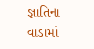જ્ઞાતિના વાડામાં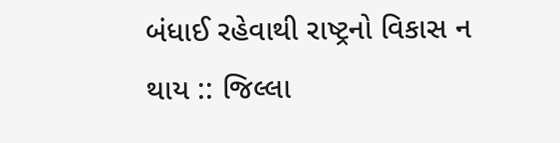બંધાઈ રહેવાથી રાષ્ટ્રનો વિકાસ ન થાય :: જિલ્લા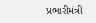પ્રભારીમંત્રી